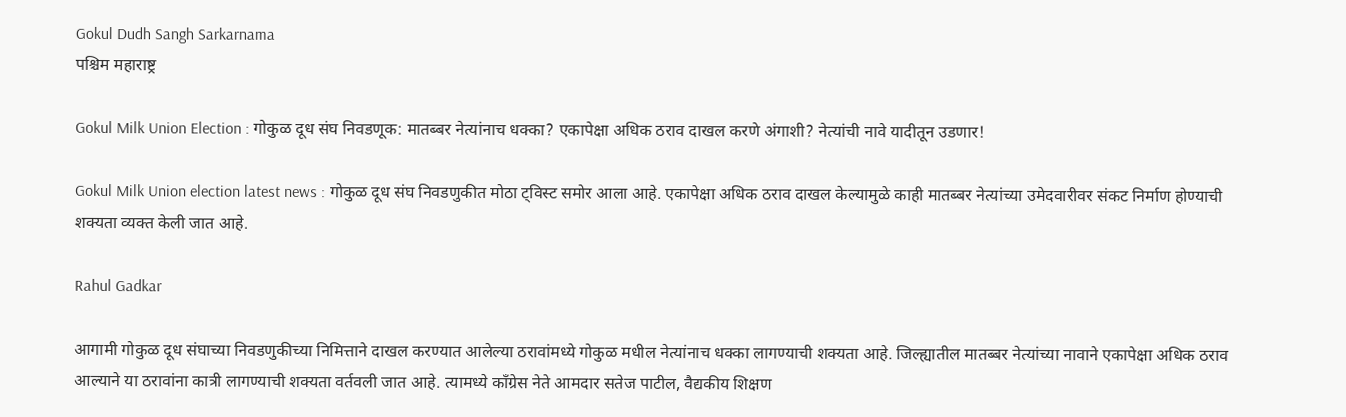Gokul Dudh Sangh Sarkarnama
पश्चिम महाराष्ट्र

Gokul Milk Union Election : गोकुळ दूध संघ निवडणूक: मातब्बर नेत्यांनाच धक्का? एकापेक्षा अधिक ठराव दाखल करणे अंगाशी? नेत्यांची नावे यादीतून उडणार!

Gokul Milk Union election latest news : गोकुळ दूध संघ निवडणुकीत मोठा ट्विस्ट समोर आला आहे. एकापेक्षा अधिक ठराव दाखल केल्यामुळे काही मातब्बर नेत्यांच्या उमेदवारीवर संकट निर्माण होण्याची शक्यता व्यक्त केली जात आहे.

Rahul Gadkar

आगामी गोकुळ दूध संघाच्या निवडणुकीच्या निमित्ताने दाखल करण्यात आलेल्या ठरावांमध्ये गोकुळ मधील नेत्यांनाच धक्का लागण्याची शक्यता आहे. जिल्ह्यातील मातब्बर नेत्यांच्या नावाने एकापेक्षा अधिक ठराव आल्याने या ठरावांना कात्री लागण्याची शक्यता वर्तवली जात आहे. त्यामध्ये काँग्रेस नेते आमदार सतेज पाटील, वैद्यकीय शिक्षण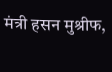मंत्री हसन मुश्रीफ,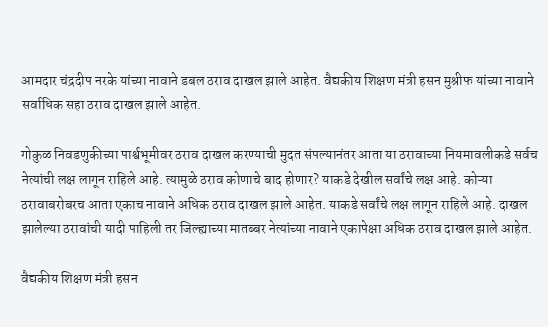आमदार चंद्रदीप नरके यांच्या नावाने डबल ठराव दाखल झाले आहेत. वैद्यकीय शिक्षण मंत्री हसन मुश्रीफ यांच्या नावाने सर्वाधिक सहा ठराव दाखल झाले आहेत.

गोकुळ निवडणुकीच्या पार्श्वभूमीवर ठराव दाखल करण्याची मुदत संपल्यानंतर आता या ठरावाच्या नियमावलीकडे सर्वच नेत्यांची लक्ष लागून राहिले आहे. त्यामुळे ठराव कोणाचे बाद होणार? याकडे देखील सर्वांचे लक्ष आहे. कोऱ्या ठरावाबरोबरच आता एकाच नावाने अधिक ठराव दाखल झाले आहेत. याकडे सर्वांचे लक्ष लागून राहिले आहे. दाखल झालेल्या ठरावांची यादी पाहिली तर जिल्ह्याच्या मातब्बर नेत्यांच्या नावाने एकापेक्षा अधिक ठराव दाखल झाले आहेत.

वैद्यकीय शिक्षण मंत्री हसन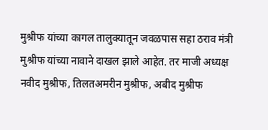मुश्रीफ यांच्या कागल तालुक्यातून जवळपास सहा ठराव मंत्री मुश्रीफ यांच्या नावाने दाखल झाले आहेत. तर माजी अध्यक्ष नवीद मुश्रीफ, तिलतअमरीन मुश्रीफ, अबीद मुश्रीफ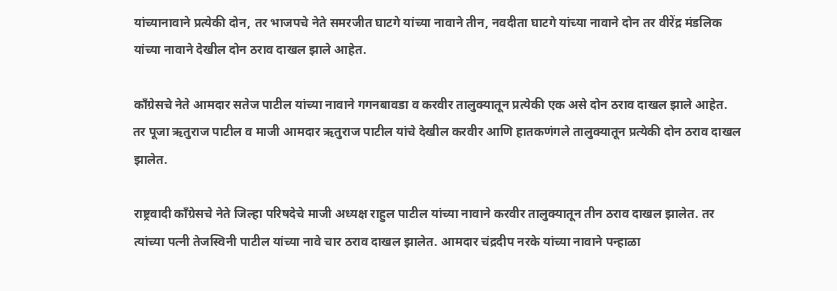यांच्यानावाने प्रत्येकी दोन, तर भाजपचे नेते समरजीत घाटगे यांच्या नावाने तीन, नवदीता घाटगे यांच्या नावाने दोन तर वीरेंद्र मंडलिक यांच्या नावाने देखील दोन ठराव दाखल झाले आहेत.

काँग्रेसचे नेते आमदार सतेज पाटील यांच्या नावाने गगनबावडा व करवीर तालुक्यातून प्रत्येकी एक असे दोन ठराव दाखल झाले आहेत. तर पूजा ऋतुराज पाटील व माजी आमदार ऋतुराज पाटील यांचे देखील करवीर आणि हातकणंगले तालुक्यातून प्रत्येकी दोन ठराव दाखल झालेत.

राष्ट्रवादी काँग्रेसचे नेते जिल्हा परिषदेचे माजी अध्यक्ष राहुल पाटील यांच्या नावाने करवीर तालुक्यातून तीन ठराव दाखल झालेत. तर त्यांच्या पत्नी तेजस्विनी पाटील यांच्या नावे चार ठराव दाखल झालेत. आमदार चंद्रदीप नरके यांच्या नावाने पन्हाळा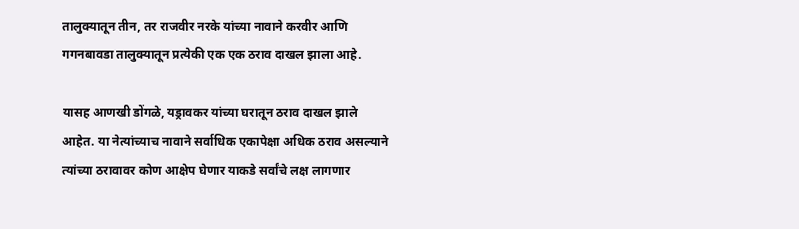तालुक्यातून तीन, तर राजवीर नरके यांच्या नावाने करवीर आणि गगनबावडा तालुक्यातून प्रत्येकी एक एक ठराव दाखल झाला आहे.

यासह आणखी डोंगळे, यड्रावकर यांच्या घरातून ठराव दाखल झाले आहेत. या नेत्यांच्याच नावाने सर्वाधिक एकापेक्षा अधिक ठराव असल्याने त्यांच्या ठरावावर कोण आक्षेप घेणार याकडे सर्वांचे लक्ष लागणार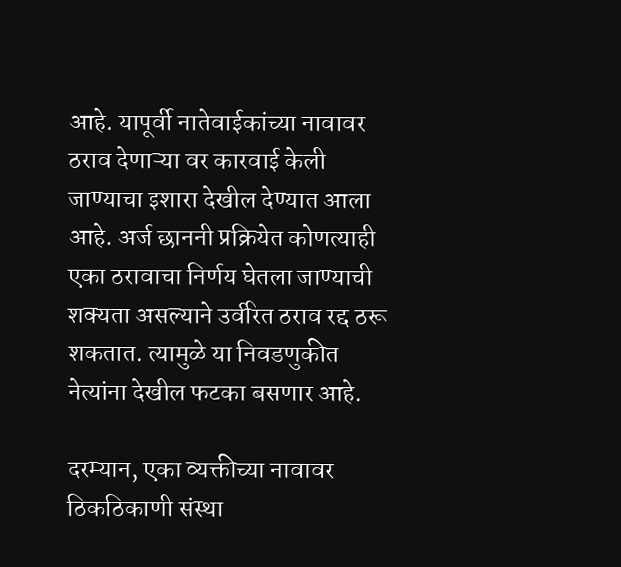आहे. यापूर्वी नातेवाईकांच्या नावावर ठराव देणाऱ्या वर कारवाई केली जाण्याचा इशारा देखील देण्यात आला आहे. अर्ज छाननी प्रक्रियेत कोणत्याही एका ठरावाचा निर्णय घेतला जाण्याची शक्यता असल्याने उर्वरित ठराव रद्द ठरू शकतात. त्यामुळे या निवडणुकीत नेत्यांना देखील फटका बसणार आहे.

दरम्यान, एका व्यक्तीच्या नावावर ठिकठिकाणी संस्था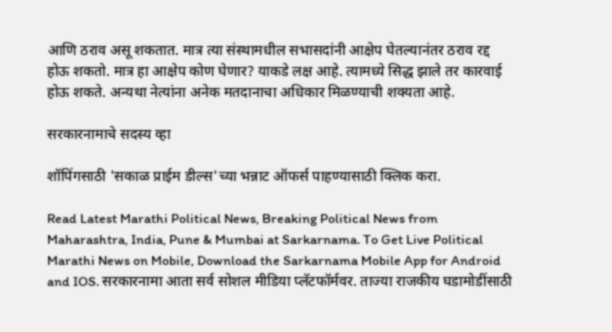आणि ठराव असू शकतात. मात्र त्या संस्थामधील सभासदांनी आक्षेप घेतल्यानंतर ठराव रद्द होऊ शकतो. मात्र हा आक्षेप कोण घेणार? याकडे लक्ष आहे. त्यामध्ये सिद्ध झाले तर कारवाई होऊ शकते. अन्यथा नेत्यांना अनेक मतदानाचा अधिकार मिळण्याची शक्यता आहे.

सरकारनामाचे सदस्य व्हा

शॉपिंगसाठी 'सकाळ प्राईम डील्स'च्या भन्नाट ऑफर्स पाहण्यासाठी क्लिक करा.

Read Latest Marathi Political News, Breaking Political News from Maharashtra, India, Pune & Mumbai at Sarkarnama. To Get Live Political Marathi News on Mobile, Download the Sarkarnama Mobile App for Android and IOS. सरकारनामा आता सर्व सोशल मीडिया प्लॅटफॉर्मवर. ताज्या राजकीय घडामोडींसाठी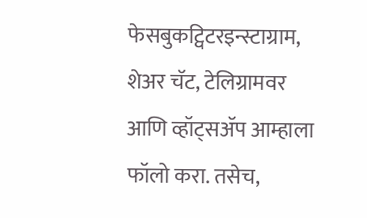फेसबुकट्विटरइन्स्टाग्राम, शेअर चॅट, टेलिग्रामवर आणि व्हॉट्सॲप आम्हाला फॉलो करा. तसेच,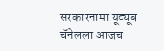सरकारनामा यूट्यूब चॅनेलला आजच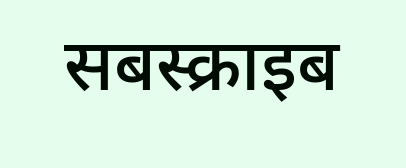सबस्क्राइब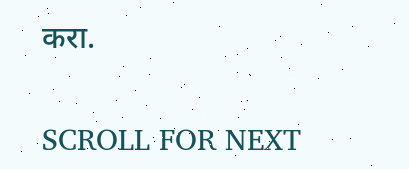करा.

SCROLL FOR NEXT